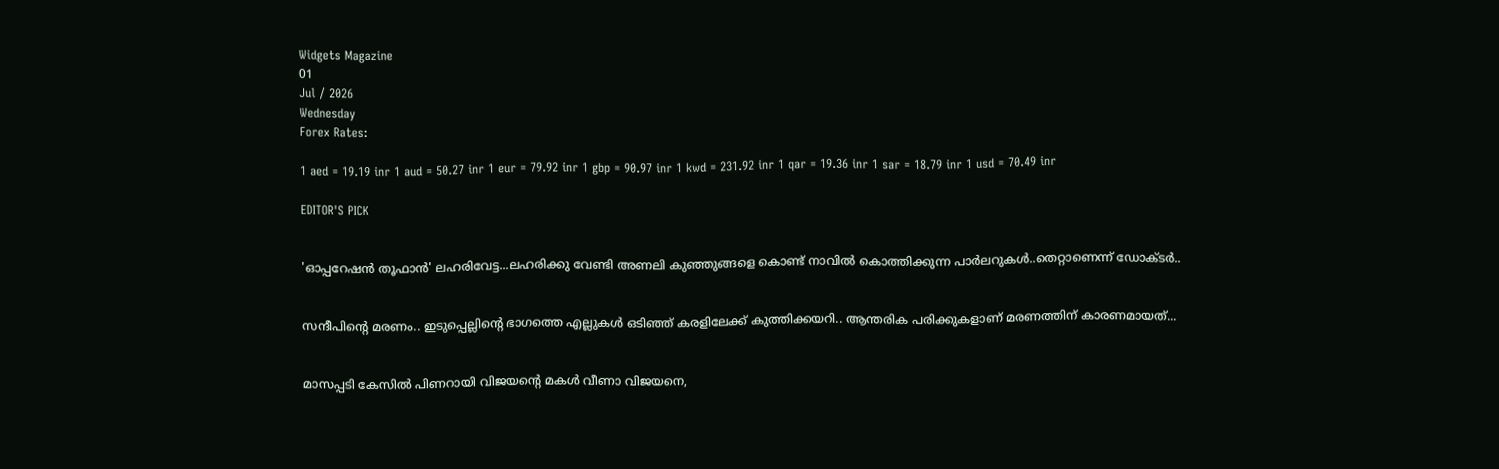Widgets Magazine
01
Jul / 2026
Wednesday
Forex Rates:

1 aed = 19.19 inr 1 aud = 50.27 inr 1 eur = 79.92 inr 1 gbp = 90.97 inr 1 kwd = 231.92 inr 1 qar = 19.36 inr 1 sar = 18.79 inr 1 usd = 70.49 inr

EDITOR'S PICK


'ഓപ്പറേഷൻ തൂഫാൻ' ലഹരിവേട്ട...ലഹരിക്കു വേണ്ടി അണലി കുഞ്ഞുങ്ങളെ കൊണ്ട് നാവിൽ കൊത്തിക്കുന്ന പാർലറുകൾ..തെറ്റാണെന്ന് ഡോക്ടർ..


സന്ദീപിന്റെ മരണം.. ഇടുപ്പെല്ലിന്റെ ഭാഗത്തെ എല്ലുകള്‍ ഒടിഞ്ഞ് കരളിലേക്ക് കുത്തിക്കയറി.. ആന്തരിക പരിക്കുകളാണ് മരണത്തിന് കാരണമായത്...


മാസപ്പടി കേസില്‍ പിണറായി വിജയന്റെ മകള്‍ വീണാ വിജയനെ,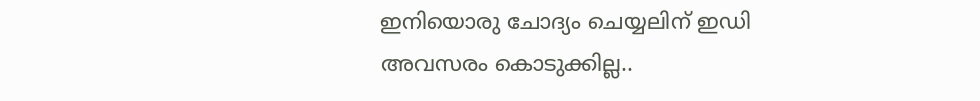ഇനിയൊരു ചോദ്യം ചെയ്യലിന് ഇഡി അവസരം കൊടുക്കില്ല..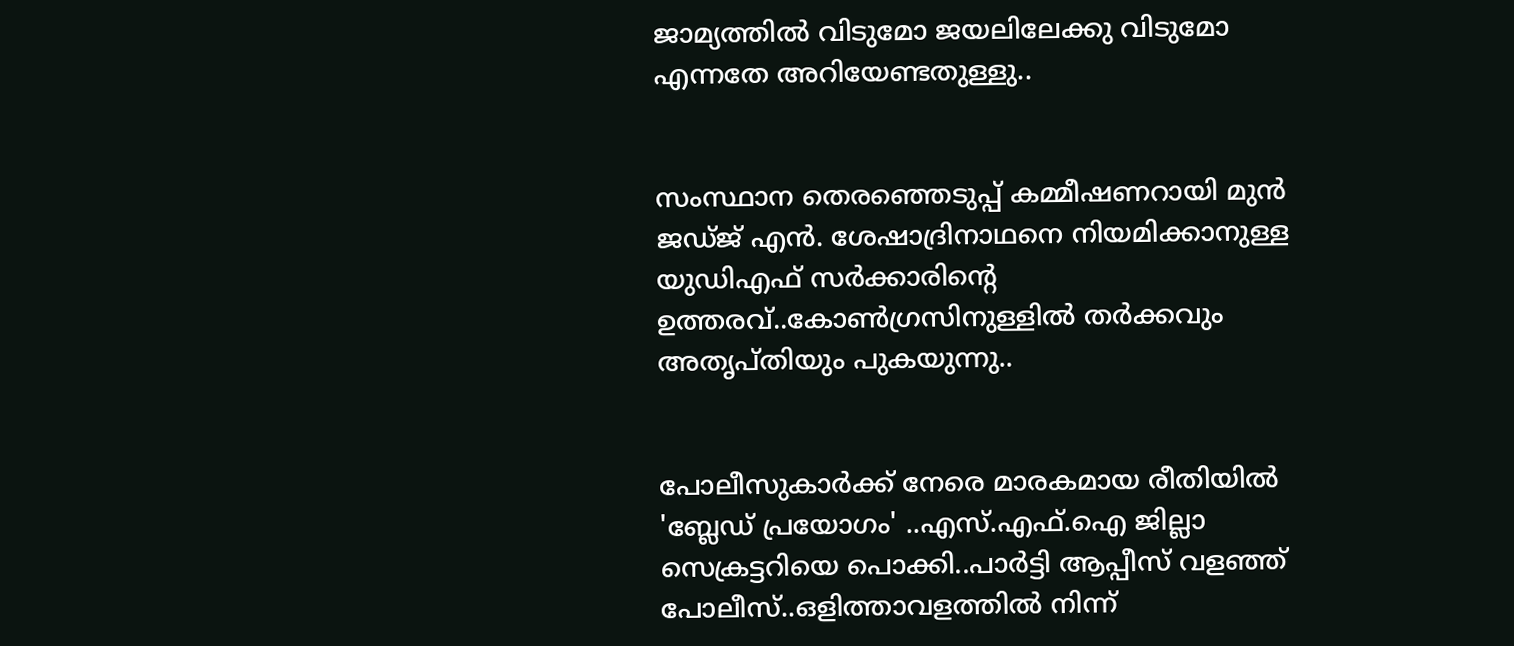ജാമ്യത്തില്‍ വിടുമോ ജയലിലേക്കു വിടുമോ എന്നതേ അറിയേണ്ടതുള്ളു..


സംസ്ഥാന തെരഞ്ഞെടുപ്പ് കമ്മീഷണറായി മുന്‍ ജഡ്ജ് എന്‍. ശേഷാദ്രിനാഥനെ നിയമിക്കാനുള്ള യുഡിഎഫ് സര്‍ക്കാരിന്റെ ഉത്തരവ്..കോണ്‍ഗ്രസിനുള്ളില്‍ തര്‍ക്കവും അതൃപ്തിയും പുകയുന്നു..


പോലീസുകാര്‍ക്ക് നേരെ മാരകമായ രീതിയില്‍ 'ബ്ലേഡ് പ്രയോഗം' ..എസ്.എഫ്.ഐ ജില്ലാ സെക്രട്ടറിയെ പൊക്കി..പാർട്ടി ആപ്പീസ് വളഞ്ഞ് പോലീസ്..ഒളിത്താവളത്തിൽ നിന്ന്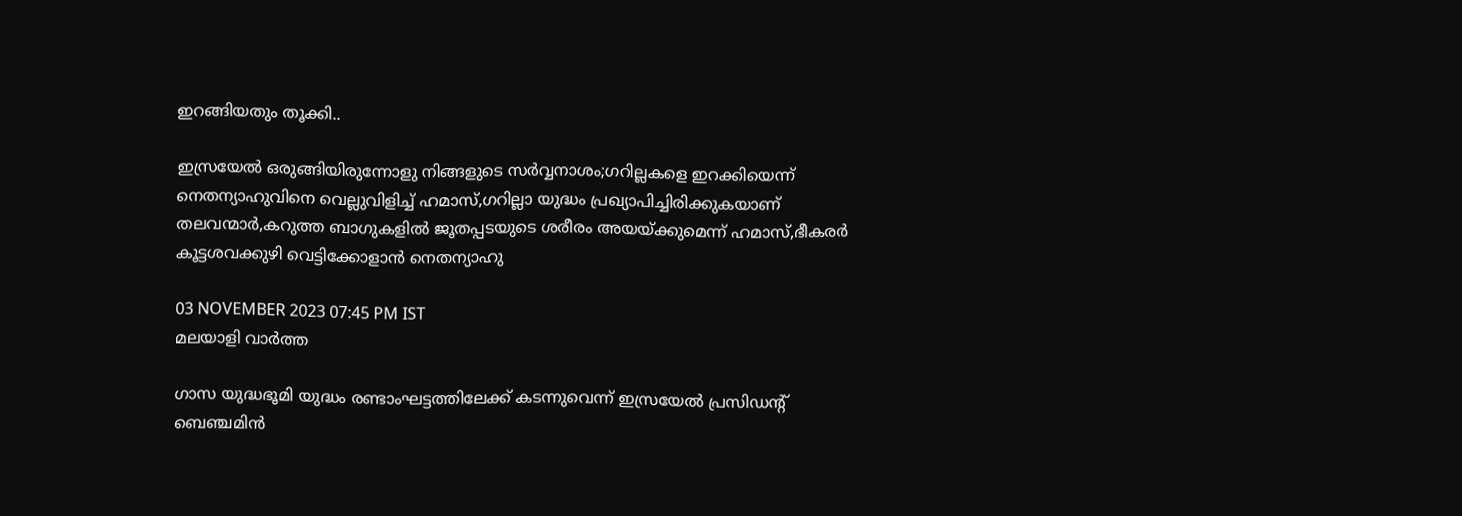ഇറങ്ങിയതും തൂക്കി..

ഇസ്രയേല്‍ ഒരുങ്ങിയിരുന്നോളു നിങ്ങളുടെ സര്‍വ്വനാശം;ഗറില്ലകളെ ഇറക്കിയെന്ന് നെതന്യാഹുവിനെ വെല്ലുവിളിച്ച് ഹമാസ്,ഗറില്ലാ യുദ്ധം പ്രഖ്യാപിച്ചിരിക്കുകയാണ് തലവന്മാര്‍,കറുത്ത ബാഗുകളില്‍ ജൂതപ്പടയുടെ ശരീരം അയയ്ക്കുമെന്ന് ഹമാസ്,ഭീകരര്‍ കൂട്ടശവക്കുഴി വെട്ടിക്കോളാന്‍ നെതന്യാഹു

03 NOVEMBER 2023 07:45 PM IST
മലയാളി വാര്‍ത്ത

ഗാസ യുദ്ധഭൂമി യുദ്ധം രണ്ടാംഘട്ടത്തിലേക്ക് കടന്നുവെന്ന് ഇസ്രയേല്‍ പ്രസിഡന്റ് ബെഞ്ചമിന്‍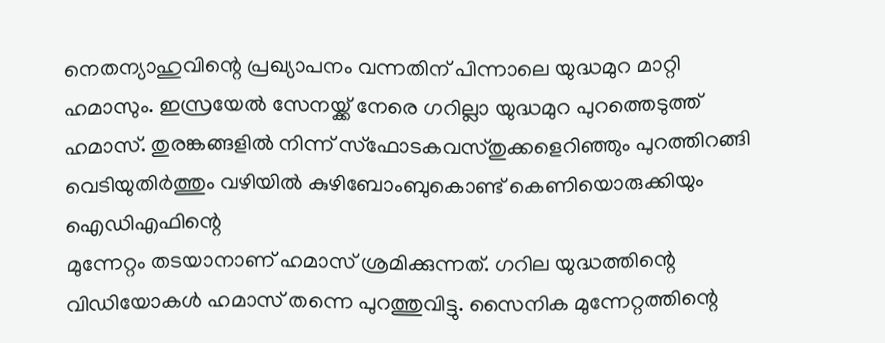നെതന്യാഹുവിന്റെ പ്രഖ്യാപനം വന്നതിന് പിന്നാലെ യുദ്ധമുറ മാറ്റി ഹമാസും. ഇസ്രയേല്‍ സേനയ്ക്ക് നേരെ ഗറില്ലാ യുദ്ധമുറ പുറത്തെടുത്ത് ഹമാസ്. തുരങ്കങ്ങളില്‍ നിന്ന് സ്‌ഫോടകവസ്തുക്കളെറിഞ്ഞും പുറത്തിറങ്ങി വെടിയുതിര്‍ത്തും വഴിയില്‍ കുഴിബോംബുകൊണ്ട് കെണിയൊരുക്കിയും ഐഡിഎഫിന്റെ
മുന്നേറ്റം തടയാനാണ് ഹമാസ് ശ്രമിക്കുന്നത്. ഗറില യുദ്ധത്തിന്റെ വിഡിയോകള്‍ ഹമാസ് തന്നെ പുറത്തുവിട്ടു. സൈനിക മുന്നേറ്റത്തിന്റെ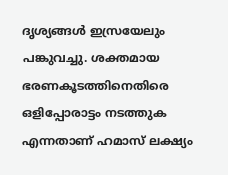ദൃശ്യങ്ങള്‍ ഇസ്രയേലും പങ്കുവച്ചു. ശക്തമായ ഭരണകൂടത്തിനെതിരെ ഒളിപ്പോരാട്ടം നടത്തുക എന്നതാണ് ഹമാസ് ലക്ഷ്യം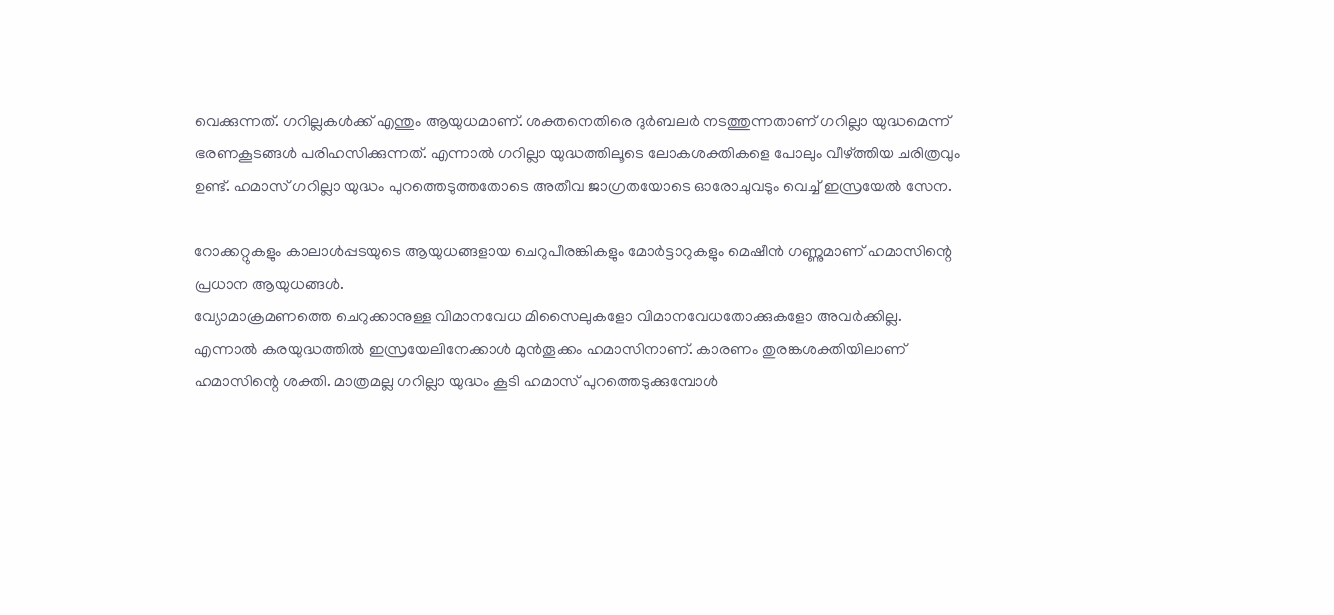വെക്കുന്നത്. ഗറില്ലകള്‍ക്ക് എന്തും ആയുധമാണ്. ശക്തനെതിരെ ദുര്‍ബലര്‍ നടത്തുന്നതാണ് ഗറില്ലാ യുദ്ധമെന്ന് ഭരണകൂടങ്ങള്‍ പരിഹസിക്കുന്നത്. എന്നാല്‍ ഗറില്ലാ യുദ്ധത്തിലൂടെ ലോകശക്തികളെ പോലും വീഴ്ത്തിയ ചരിത്രവും ഉണ്ട്. ഹമാസ് ഗറില്ലാ യുദ്ധം പുറത്തെടുത്തതോടെ അതീവ ജാഗ്രതയോടെ ഓരോചുവടും വെച്ച് ഇസ്രയേല്‍ സേന.

റോക്കറ്റുകളും കാലാള്‍പ്പടയുടെ ആയുധങ്ങളായ ചെറുപീരങ്കികളും മോര്‍ട്ടാറുകളും മെഷീന്‍ ഗണ്ണുമാണ് ഹമാസിന്റെ പ്രധാന ആയുധങ്ങള്‍.
വ്യോമാക്രമണത്തെ ചെറുക്കാനുള്ള വിമാനവേധ മിസൈലുകളോ വിമാനവേധതോക്കുകളോ അവര്‍ക്കില്ല. എന്നാല്‍ കരയുദ്ധത്തില്‍ ഇസ്രയേലിനേക്കാള്‍ മുന്‍തൂക്കം ഹമാസിനാണ്. കാരണം തുരങ്കശക്തിയിലാണ് ഹമാസിന്റെ ശക്തി. മാത്രമല്ല ഗറില്ലാ യുദ്ധം കൂടി ഹമാസ് പുറത്തെടുക്കുമ്പോള്‍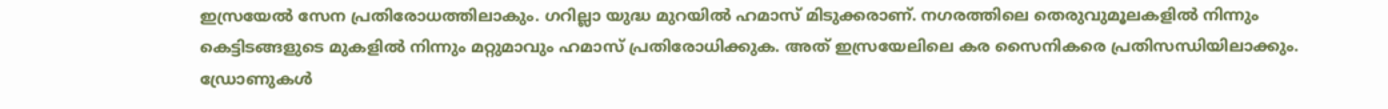ഇസ്രയേല്‍ സേന പ്രതിരോധത്തിലാകും. ഗറില്ലാ യുദ്ധ മുറയില്‍ ഹമാസ് മിടുക്കരാണ്. നഗരത്തിലെ തെരുവുമൂലകളില്‍ നിന്നും കെട്ടിടങ്ങളുടെ മുകളില്‍ നിന്നും മറ്റുമാവും ഹമാസ് പ്രതിരോധിക്കുക. അത് ഇസ്രയേലിലെ കര സൈനികരെ പ്രതിസന്ധിയിലാക്കും. ഡ്രോണുകള്‍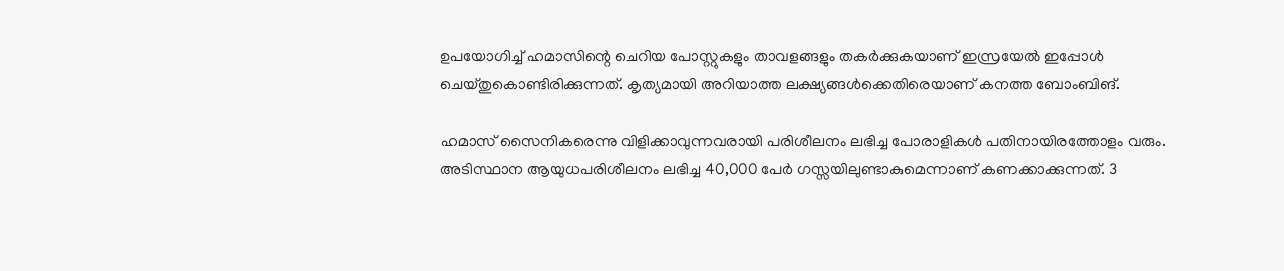ഉപയോഗിച്ച് ഹമാസിന്റെ ചെറിയ പോസ്റ്റുകളും താവളങ്ങളും തകര്‍ക്കുകയാണ് ഇസ്രയേല്‍ ഇപ്പോള്‍ ചെയ്തുകൊണ്ടിരിക്കുന്നത്. കൃത്യമായി അറിയാത്ത ലക്ഷ്യങ്ങള്‍ക്കെതിരെയാണ് കനത്ത ബോംബിങ്.

ഹമാസ് സൈനികരെന്നു വിളിക്കാവുന്നവരായി പരിശീലനം ലഭിച്ച പോരാളികള്‍ പതിനായിരത്തോളം വരും. അടിസ്ഥാന ആയുധപരിശീലനം ലഭിച്ച 40,000 പേര്‍ ഗസ്സയിലുണ്ടാകുമെന്നാണ് കണക്കാക്കുന്നത്. 3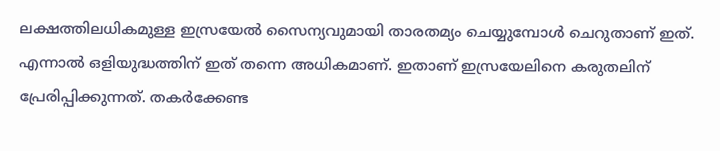ലക്ഷത്തിലധികമുള്ള ഇസ്രയേല്‍ സൈന്യവുമായി താരതമ്യം ചെയ്യുമ്പോള്‍ ചെറുതാണ് ഇത്. എന്നാല്‍ ഒളിയുദ്ധത്തിന് ഇത് തന്നെ അധികമാണ്. ഇതാണ് ഇസ്രയേലിനെ കരുതലിന് പ്രേരിപ്പിക്കുന്നത്. തകര്‍ക്കേണ്ട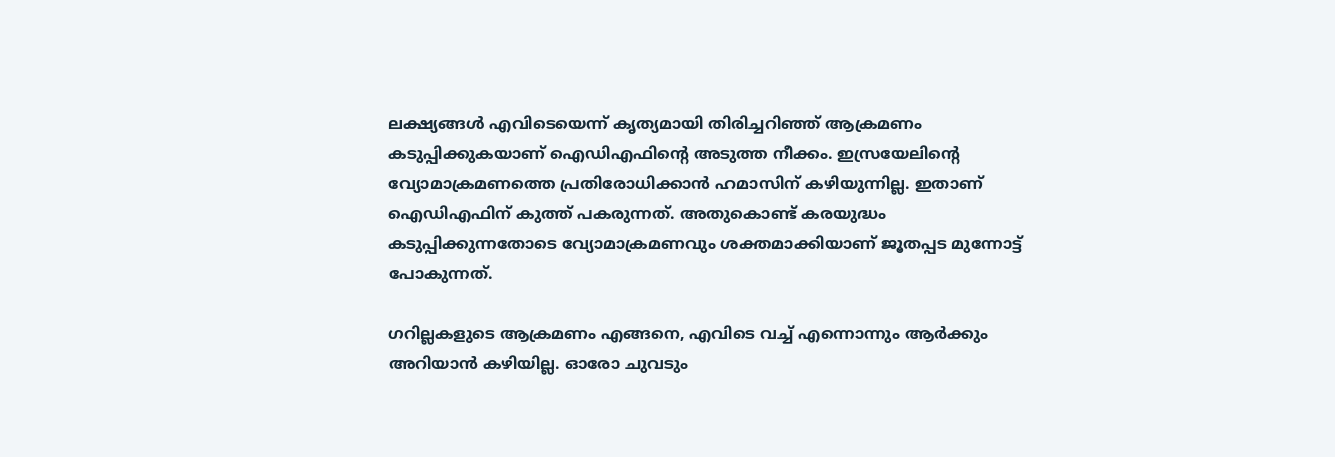ലക്ഷ്യങ്ങള്‍ എവിടെയെന്ന് കൃത്യമായി തിരിച്ചറിഞ്ഞ് ആക്രമണം കടുപ്പിക്കുകയാണ് ഐഡിഎഫിന്റെ അടുത്ത നീക്കം. ഇസ്രയേലിന്റെ വ്യോമാക്രമണത്തെ പ്രതിരോധിക്കാന്‍ ഹമാസിന് കഴിയുന്നില്ല. ഇതാണ് ഐഡിഎഫിന് കുത്ത് പകരുന്നത്. അതുകൊണ്ട് കരയുദ്ധം കടുപ്പിക്കുന്നതോടെ വ്യോമാക്രമണവും ശക്തമാക്കിയാണ് ജൂതപ്പട മുന്നോട്ട് പോകുന്നത്.

ഗറില്ലകളുടെ ആക്രമണം എങ്ങനെ, എവിടെ വച്ച് എന്നൊന്നും ആര്‍ക്കും അറിയാന്‍ കഴിയില്ല. ഓരോ ചുവടും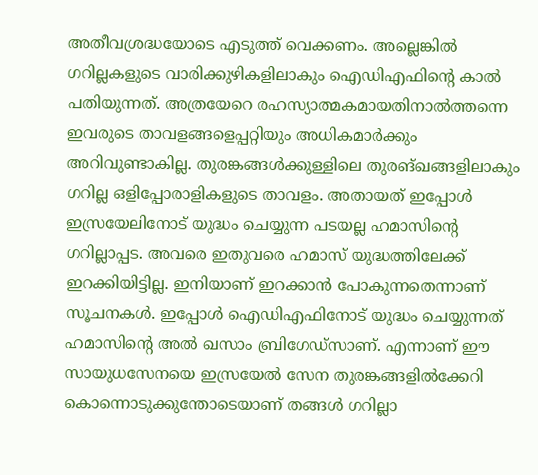അതീവശ്രദ്ധയോടെ എടുത്ത് വെക്കണം. അല്ലെങ്കില്‍ ഗറില്ലകളുടെ വാരിക്കുഴികളിലാകും ഐഡിഎഫിന്റെ കാല്‍ പതിയുന്നത്. അത്രയേറെ രഹസ്യാത്മകമായതിനാല്‍ത്തന്നെ ഇവരുടെ താവളങ്ങളെപ്പറ്റിയും അധികമാര്‍ക്കും അറിവുണ്ടാകില്ല. തുരങ്കങ്ങള്‍ക്കുള്ളിലെ തുരങ്ഖങ്ങളിലാകും ഗറില്ല ഒളിപ്പോരാളികളുടെ താവളം. അതായത് ഇപ്പോള്‍ ഇസ്രയേലിനോട് യുദ്ധം ചെയ്യുന്ന പടയല്ല ഹമാസിന്റെ ഗറില്ലാപ്പട. അവരെ ഇതുവരെ ഹമാസ് യുദ്ധത്തിലേക്ക് ഇറക്കിയിട്ടില്ല. ഇനിയാണ് ഇറക്കാന്‍ പോകുന്നതെന്നാണ് സൂചനകള്‍. ഇപ്പോള്‍ ഐഡിഎഫിനോട് യുദ്ധം ചെയ്യുന്നത് ഹമാസിന്റെ അല്‍ ഖസാം ബ്രിഗേഡ്‌സാണ്. എന്നാണ് ഈ സായുധസേനയെ ഇസ്രയേല്‍ സേന തുരങ്കങ്ങളില്‍ക്കേറി കൊന്നൊടുക്കുന്തോടെയാണ് തങ്ങള്‍ ഗറില്ലാ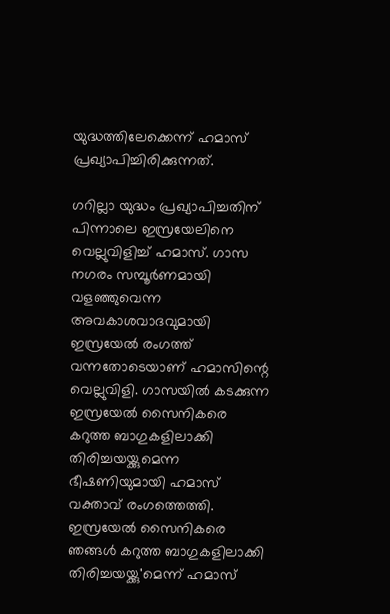യുദ്ധത്തിലേക്കെന്ന് ഹമാസ് പ്രഖ്യാപിച്ചിരിക്കുന്നത്.

ഗറില്ലാ യുദ്ധം പ്രഖ്യാപിച്ചതിന് പിന്നാലെ ഇസ്രയേലിനെ വെല്ലുവിളിച്ച് ഹമാസ്. ഗാസ നഗരം സമ്പൂര്‍ണമായി വളഞ്ഞുവെന്ന അവകാശവാദവുമായി ഇസ്രയേല്‍ രംഗത്ത് വന്നതോടെയാണ് ഹമാസിന്റെ വെല്ലുവിളി. ഗാസയില്‍ കടക്കുന്ന ഇസ്രയേല്‍ സൈനികരെ കറുത്ത ബാഗുകളിലാക്കി തിരിച്ചയയ്ക്കുമെന്ന ഭീഷണിയുമായി ഹമാസ് വക്താവ് രംഗത്തെത്തി. ഇസ്രയേല്‍ സൈനികരെ ഞങ്ങള്‍ കറുത്ത ബാഗുകളിലാക്കി തിരിച്ചയയ്ക്കു'മെന്ന് ഹമാസ്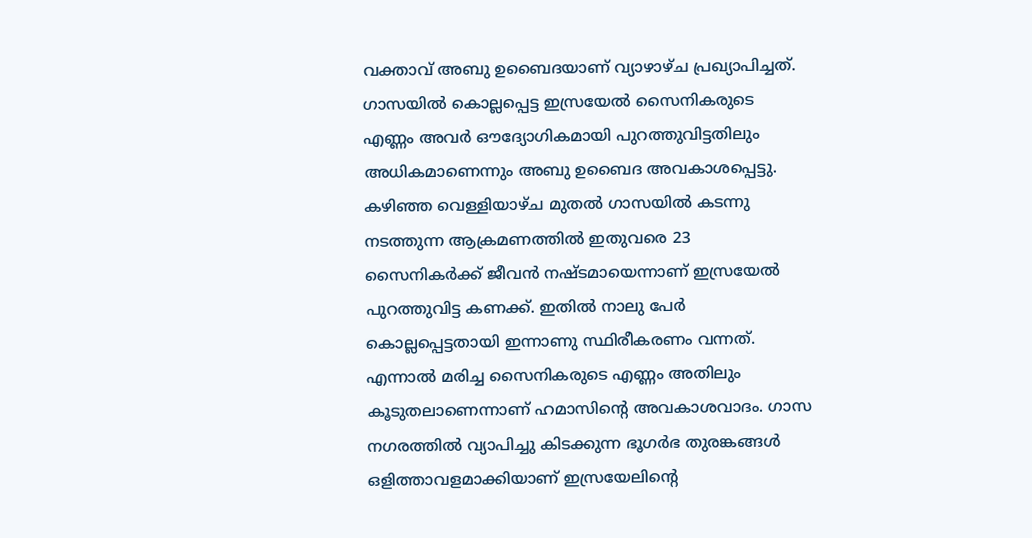വക്താവ് അബു ഉബൈദയാണ് വ്യാഴാഴ്ച പ്രഖ്യാപിച്ചത്. ഗാസയില്‍ കൊല്ലപ്പെട്ട ഇസ്രയേല്‍ സൈനികരുടെ എണ്ണം അവര്‍ ഔദ്യോഗികമായി പുറത്തുവിട്ടതിലും അധികമാണെന്നും അബു ഉബൈദ അവകാശപ്പെട്ടു. കഴിഞ്ഞ വെള്ളിയാഴ്ച മുതല്‍ ഗാസയില്‍ കടന്നു നടത്തുന്ന ആക്രമണത്തില്‍ ഇതുവരെ 23 സൈനികര്‍ക്ക് ജീവന്‍ നഷ്ടമായെന്നാണ് ഇസ്രയേല്‍ പുറത്തുവിട്ട കണക്ക്. ഇതില്‍ നാലു പേര്‍ കൊല്ലപ്പെട്ടതായി ഇന്നാണു സ്ഥിരീകരണം വന്നത്. എന്നാല്‍ മരിച്ച സൈനികരുടെ എണ്ണം അതിലും കൂടുതലാണെന്നാണ് ഹമാസിന്റെ അവകാശവാദം. ഗാസ നഗരത്തില്‍ വ്യാപിച്ചു കിടക്കുന്ന ഭൂഗര്‍ഭ തുരങ്കങ്ങള്‍ ഒളിത്താവളമാക്കിയാണ് ഇസ്രയേലിന്റെ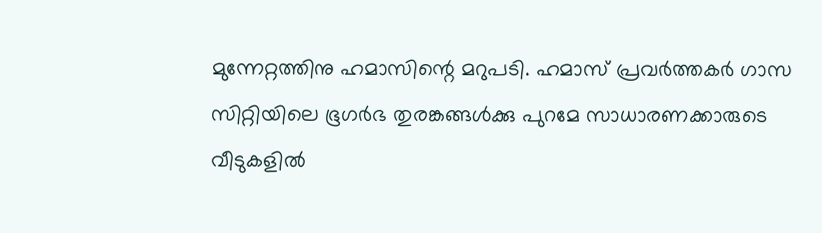മുന്നേറ്റത്തിനു ഹമാസിന്റെ മറുപടി. ഹമാസ് പ്രവര്‍ത്തകര്‍ ഗാസ സിറ്റിയിലെ ഭൂഗര്‍ഭ തുരങ്കങ്ങള്‍ക്കു പുറമേ സാധാരണക്കാരുടെ വീടുകളില്‍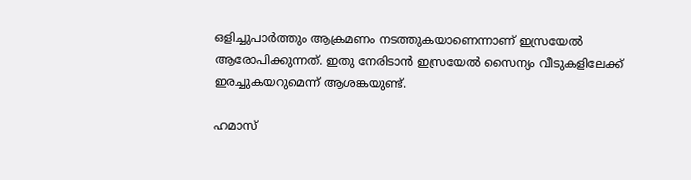ഒളിച്ചുപാര്‍ത്തും ആക്രമണം നടത്തുകയാണെന്നാണ് ഇസ്രയേല്‍ ആരോപിക്കുന്നത്. ഇതു നേരിടാന്‍ ഇസ്രയേല്‍ സൈന്യം വീടുകളിലേക്ക് ഇരച്ചുകയറുമെന്ന് ആശങ്കയുണ്ട്.

ഹമാസ്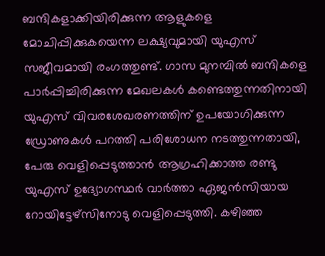ബന്ദികളാക്കിയിരിക്കുന്ന ആളുകളെ മോചിപ്പിക്കുകയെന്ന ലക്ഷ്യവുമായി യുഎസ് സജീവമായി രംഗത്തുണ്ട്. ഗാസ മുനമ്പില്‍ ബന്ദികളെ പാര്‍പ്പിച്ചിരിക്കുന്ന മേഖലകള്‍ കണ്ടെത്തുന്നതിനായി യുഎസ് വിവരശേഖരണത്തിന് ഉപയോഗിക്കുന്ന ഡ്രോണുകള്‍ പറത്തി പരിശോധന നടത്തുന്നതായി, പേരു വെളിപ്പെടുത്താന്‍ ആഗ്രഹിക്കാത്ത രണ്ടു യുഎസ് ഉദ്യോഗസ്ഥര്‍ വാര്‍ത്താ ഏജന്‍സിയായ റോയിട്ടേഴ്‌സിനോടു വെളിപ്പെടുത്തി. കഴിഞ്ഞ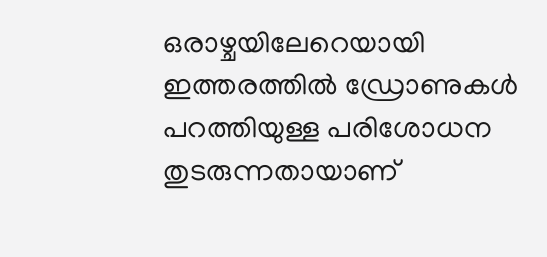ഒരാഴ്ചയിലേറെയായി ഇത്തരത്തില്‍ ഡ്രോണുകള്‍ പറത്തിയുള്ള പരിശോധന തുടരുന്നതായാണ്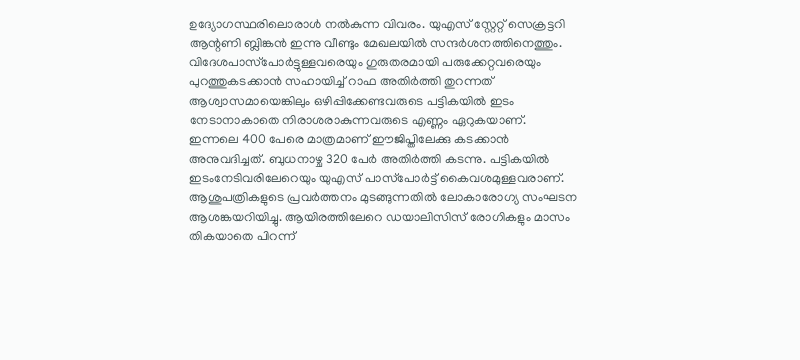ഉദ്യോഗസ്ഥരിലൊരാള്‍ നല്‍കുന്ന വിവരം. യുഎസ് സ്റ്റേറ്റ് സെക്രട്ടറി ആന്റണി ബ്ലിങ്കന്‍ ഇന്നു വീണ്ടും മേഖലയില്‍ സന്ദര്‍ശനത്തിനെത്തും. വിദേശപാസ്‌പോര്‍ട്ടുള്ളവരെയും ഗുരുതരമായി പരുക്കേറ്റവരെയും പുറത്തുകടക്കാന്‍ സഹായിച്ച് റാഫ അതിര്‍ത്തി തുറന്നത് ആശ്വാസമായെങ്കിലും ഒഴിപ്പിക്കേണ്ടവരുടെ പട്ടികയില്‍ ഇടം നേടാനാകാതെ നിരാശരാകുന്നവരുടെ എണ്ണം ഏറുകയാണ്. ഇന്നലെ 400 പേരെ മാത്രമാണ് ഈജിപ്തിലേക്കു കടക്കാന്‍ അനുവദിച്ചത്. ബുധനാഴ്ച 320 പേര്‍ അതിര്‍ത്തി കടന്നു. പട്ടികയില്‍ ഇടംനേടിവരിലേറെയും യുഎസ് പാസ്‌പോര്‍ട്ട് കൈവശമുള്ളവരാണ്. ആശുപത്രികളുടെ പ്രവര്‍ത്തനം മുടങ്ങുന്നതില്‍ ലോകാരോഗ്യ സംഘടന ആശങ്കയറിയിച്ചു. ആയിരത്തിലേറെ ഡയാലിസിസ് രോഗികളും മാസം തികയാതെ പിറന്ന്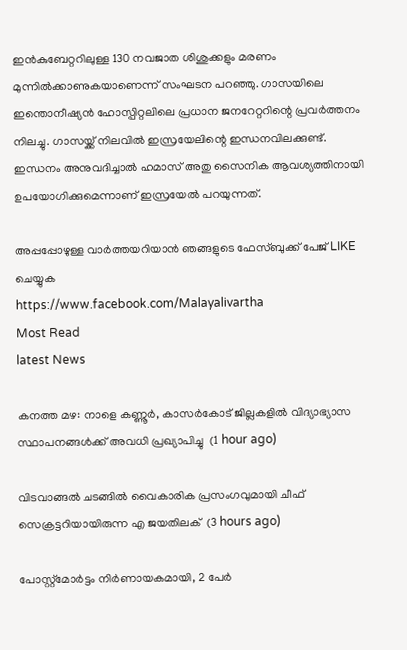ഇന്‍കുബേറ്ററിലുള്ള 130 നവജാത ശിശുക്കളും മരണം മുന്നില്‍ക്കാണുകയാണെന്ന് സംഘടന പറഞ്ഞു. ഗാസയിലെ ഇന്തൊനീഷ്യന്‍ ഹോസ്പിറ്റലിലെ പ്രധാന ജനറേറ്ററിന്റെ പ്രവര്‍ത്തനം നിലച്ചു. ഗാസയ്ക്ക് നിലവില്‍ ഇസ്രയേലിന്റെ ഇന്ധനവിലക്കുണ്ട്. ഇന്ധനം അനുവദിച്ചാല്‍ ഹമാസ് അതു സൈനിക ആവശ്യത്തിനായി ഉപയോഗിക്കുമെന്നാണ് ഇസ്രയേല്‍ പറയുന്നത്.

അപ്പപ്പോഴുള്ള വാര്‍ത്തയറിയാന്‍ ഞങ്ങളുടെ ഫേസ്‌ബുക്ക്‌ പേജ് LIKE ചെയ്യുക
https://www.facebook.com/Malayalivartha
Most Read
latest News

കനത്ത മഴ: നാളെ കണ്ണൂര്‍, കാസര്‍കോട് ജില്ലകളില്‍ വിദ്യാഭ്യാസ സ്ഥാപനങ്ങള്‍ക്ക് അവധി പ്രഖ്യാപിച്ചു  (1 hour ago)

വിടവാങ്ങല്‍ ചടങ്ങില്‍ വൈകാരിക പ്രസംഗവുമായി ചീഫ് സെക്രട്ടറിയായിരുന്ന എ ജയതിലക്  (3 hours ago)

പോസ്റ്റ്മോർട്ടം നിർണായകമായി, 2 പേർ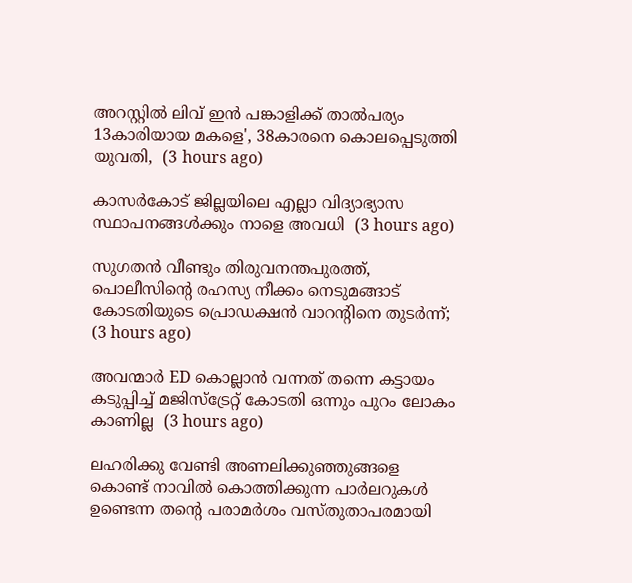അറസ്റ്റിൽ ലിവ് ഇൻ പങ്കാളിക്ക് താൽപര്യം 13കാരിയായ മകളെ', 38കാരനെ കൊലപ്പെടുത്തി യുവതി,  (3 hours ago)

കാസർകോട് ജില്ലയിലെ എല്ലാ വിദ്യാഭ്യാസ സ്ഥാപനങ്ങൾക്കും നാളെ അവധി  (3 hours ago)

സുഗതൻ വീണ്ടും തിരുവനന്തപുരത്ത്, പൊലീസിന്‍റെ രഹസ്യ നീക്കം നെടുമങ്ങാട് കോടതിയുടെ പ്രൊഡക്ഷൻ വാറന്‍റിനെ തുടർന്ന്;  (3 hours ago)

അവന്മാർ ED കൊല്ലാൻ വന്നത് തന്നെ കട്ടായം കടുപ്പിച്ച് മജിസ്ട്രേറ്റ് കോടതി ഒന്നും പുറം ലോകം കാണില്ല  (3 hours ago)

ലഹരിക്കു വേണ്ടി അണലിക്കുഞ്ഞുങ്ങളെ കൊണ്ട് നാവിൽ കൊത്തിക്കുന്ന പാർലറുകൾ ഉണ്ടെന്ന തന്‍റെ പരാമർശം വസ്തുതാപരമായി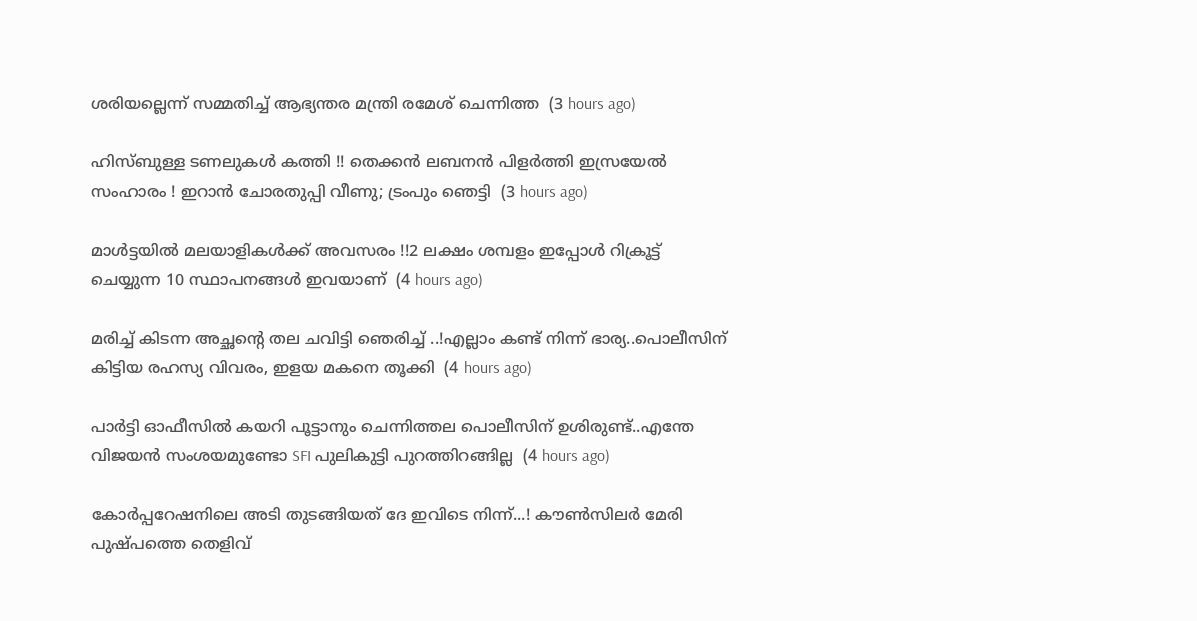ശരിയല്ലെന്ന് സമ്മതിച്ച് ആഭ്യന്തര മന്ത്രി രമേശ് ചെന്നിത്ത  (3 hours ago)

ഹിസ്ബുള്ള ടണലുകള്‍ കത്തി !! തെക്കന്‍ ലബനന്‍ പിളര്‍ത്തി ഇസ്രയേല്‍ സംഹാരം ! ഇറാന്‍ ചോരതുപ്പി വീണു; ട്രംപും ഞെട്ടി  (3 hours ago)

മാൾട്ടയിൽ മലയാളികൾക്ക് അവസരം !!2 ലക്ഷം ശമ്പളം ഇപ്പോൾ റിക്രൂട്ട് ചെയ്യുന്ന 10 സ്ഥാപനങ്ങൾ ഇവയാണ്  (4 hours ago)

മരിച്ച് കിടന്ന അച്ഛന്റെ തല ചവിട്ടി ഞെരിച്ച് ..!എല്ലാം കണ്ട് നിന്ന് ഭാര്യ..പൊലീസിന് കിട്ടിയ രഹസ്യ വിവരം, ഇളയ മകനെ തൂക്കി  (4 hours ago)

പാർട്ടി ഓഫീസിൽ കയറി പൂട്ടാനും ചെന്നിത്തല പൊലീസിന് ഉശിരുണ്ട്..എന്തേ വിജയൻ സംശയമുണ്ടോ SFI പുലികുട്ടി പുറത്തിറങ്ങില്ല  (4 hours ago)

കോർപ്പറേഷനിലെ അടി തുടങ്ങിയത് ദേ ഇവിടെ നിന്ന്...! കൗൺസിലർ മേരി പുഷ്പത്തെ തെളിവ്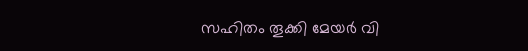സഹിതം തൂക്കി മേയർ വി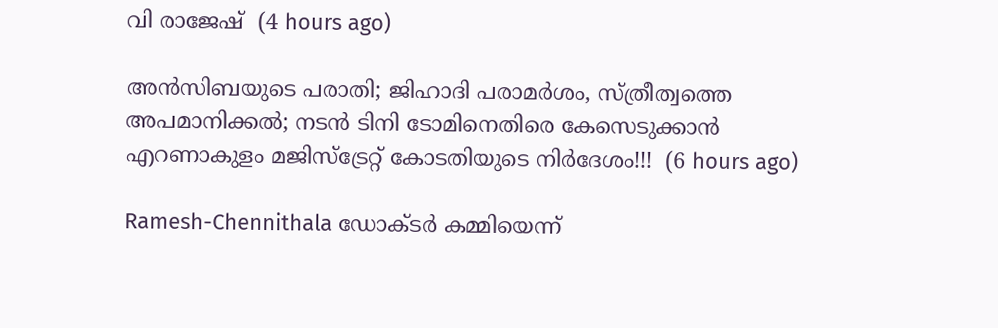വി രാജേഷ്  (4 hours ago)

അൻസിബയുടെ പരാതി; ജിഹാദി പരാമർശം, സ്ത്രീത്വത്തെ അപമാനിക്കൽ; നടൻ ടിനി ടോമിനെതിരെ കേസെടുക്കാൻ എറണാകുളം മജിസ്ട്രേറ്റ് കോടതിയുടെ നിർദേശം!!!  (6 hours ago)

Ramesh-Chennithala ഡോക്ടർ കമ്മിയെന്ന്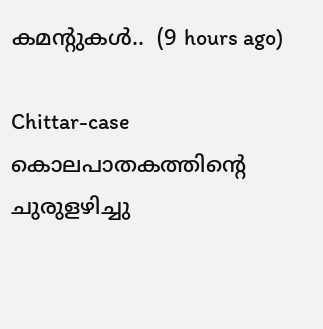കമന്റുകൾ..  (9 hours ago)

Chittar-case കൊലപാതകത്തിന്റെ ചുരുളഴിച്ചു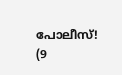പോലീസ്!  (9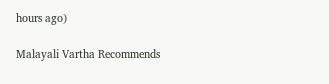hours ago)

Malayali Vartha Recommends